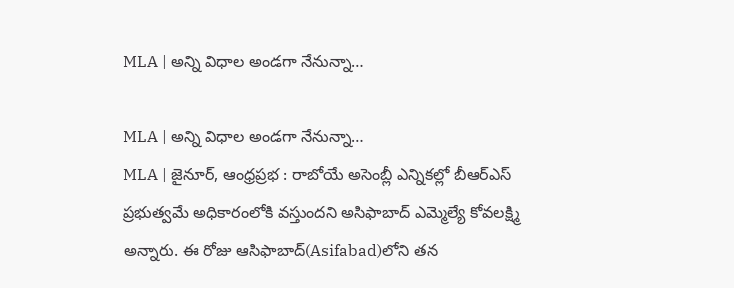MLA | అన్ని విధాల అండగా నేనున్నా…

MLA | అన్ని విధాల అండగా నేనున్నా…
MLA | జైనూర్, ఆంధ్రప్రభ : రాబోయే అసెంబ్లీ ఎన్నికల్లో బీఆర్ఎస్ ప్రభుత్వమే అధికారంలోకి వస్తుందని అసిఫాబాద్ ఎమ్మెల్యే కోవలక్ష్మి అన్నారు. ఈ రోజు ఆసిఫాబాద్(Asifabad)లోని తన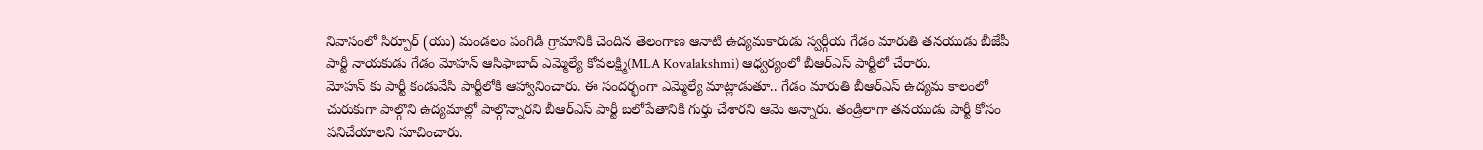నివాసంలో సిర్పూర్ (యు) మండలం పంగిడి గ్రామానికి చెందిన తెలంగాణ ఆనాటి ఉద్యమకారుడు స్వర్గీయ గేడం మారుతి తనయుడు బీజేపీ పార్టీ నాయకుడు గేడం మోహన్ ఆసిఫాబాద్ ఎమ్మెల్యే కోవలక్ష్మి(MLA Kovalakshmi) ఆధ్వర్యంలో బీఆర్ఎస్ పార్టీలో చేరారు.
మోహన్ కు పార్టీ కండువేసి పార్టీలోకి ఆహ్వానించారు. ఈ సందర్భంగా ఎమ్మెల్యే మాట్లాడుతూ.. గేడం మారుతి బీఆర్ఎస్ ఉద్యమ కాలంలో చురుకుగా పాల్గొని ఉద్యమాల్లో పాల్గొన్నారని బీఆర్ఎస్ పార్టీ బలోపేతానికి గుర్తు చేశారని ఆమె అన్నారు. తండ్రిలాగా తనయుడు పార్టీ కోసం పనిచేయాలని సూచించారు.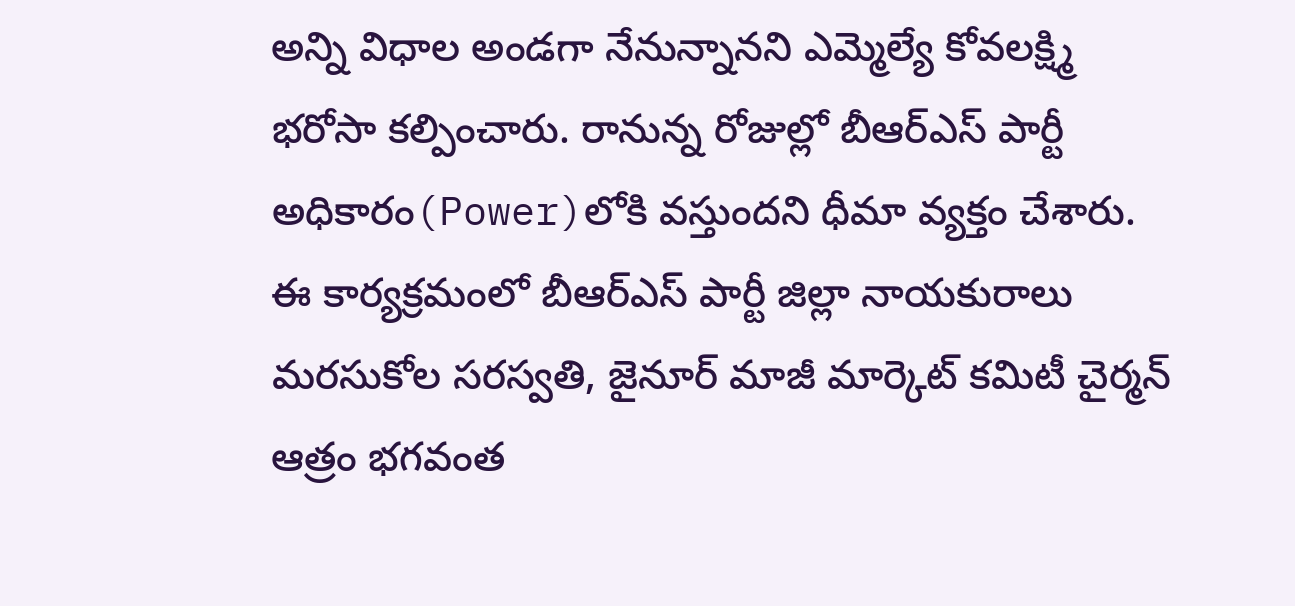అన్ని విధాల అండగా నేనున్నానని ఎమ్మెల్యే కోవలక్ష్మి భరోసా కల్పించారు. రానున్న రోజుల్లో బీఆర్ఎస్ పార్టీ అధికారం(Power)లోకి వస్తుందని ధీమా వ్యక్తం చేశారు. ఈ కార్యక్రమంలో బీఆర్ఎస్ పార్టీ జిల్లా నాయకురాలు మరసుకోల సరస్వతి, జైనూర్ మాజీ మార్కెట్ కమిటీ చైర్మన్ ఆత్రం భగవంత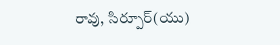రావు, సిర్పూర్(యు)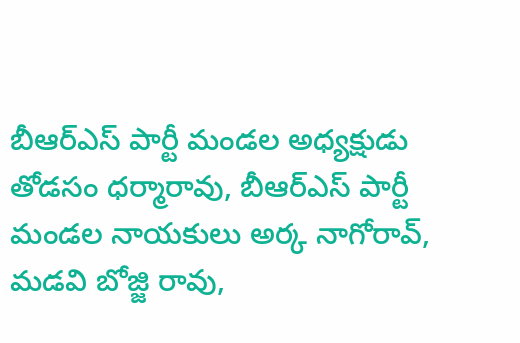బీఆర్ఎస్ పార్టీ మండల అధ్యక్షుడు తోడసం ధర్మారావు, బీఆర్ఎస్ పార్టీ మండల నాయకులు అర్క నాగోరావ్, మడవి బోజ్జి రావు,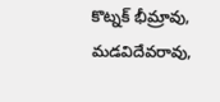కొట్నక్ భీమ్రావు, మడవిదేవరావు,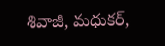శివాజీ, మధుకర్,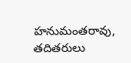హనుమంతరావు, తదితరులు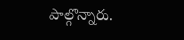పాల్గొన్నారు.